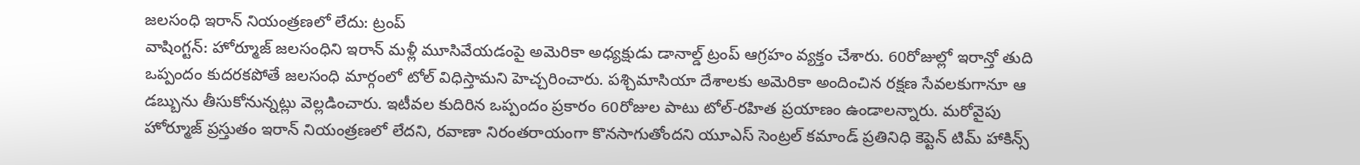జలసంధి ఇరాన్ నియంత్రణలో లేదు: ట్రంప్
వాషింగ్టన్: హోర్మూజ్ జలసంధిని ఇరాన్ మళ్లీ మూసివేయడంపై అమెరికా అధ్యక్షుడు డానాల్డ్ ట్రంప్ ఆగ్రహం వ్యక్తం చేశారు. 60రోజుల్లో ఇరాన్తో తుది ఒప్పందం కుదరకపోతే జలసంధి మార్గంలో టోల్ విధిస్తామని హెచ్చరించారు. పశ్చిమాసియా దేశాలకు అమెరికా అందించిన రక్షణ సేవలకుగానూ ఆ డబ్బును తీసుకోనున్నట్లు వెల్లడించారు. ఇటీవల కుదిరిన ఒప్పందం ప్రకారం 60రోజుల పాటు టోల్-రహిత ప్రయాణం ఉండాలన్నారు. మరోవైపు హోర్మూజ్ ప్రస్తుతం ఇరాన్ నియంత్రణలో లేదని, రవాణా నిరంతరాయంగా కొనసాగుతోందని యూఎస్ సెంట్రల్ కమాండ్ ప్రతినిధి కెప్టెన్ టిమ్ హాకిన్స్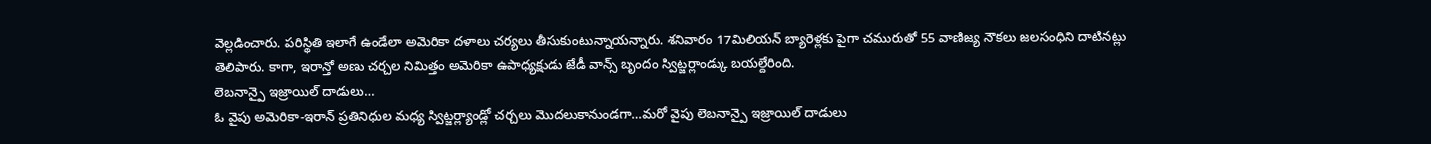వెల్లడించారు. పరిస్థితి ఇలాగే ఉండేలా అమెరికా దళాలు చర్యలు తీసుకుంటున్నాయన్నారు. శనివారం 17మిలియన్ బ్యారెళ్లకు పైగా చమురుతో 55 వాణిజ్య నౌకలు జలసంధిని దాటినట్లు తెలిపారు. కాగా, ఇరాన్తో అణు చర్చల నిమిత్తం అమెరికా ఉపాధ్యక్షుడు జేడీ వాన్స్ బృందం స్విట్జర్లాండ్కు బయల్దేరింది.
లెబనాన్పై ఇజ్రాయిల్ దాడులు…
ఓ వైపు అమెరికా-ఇరాన్ ప్రతినిధుల మధ్య స్విట్జర్ల్యాండ్లో చర్చలు మొదలుకానుండగా…మరో వైపు లెబనాన్పై ఇజ్రాయిల్ దాడులు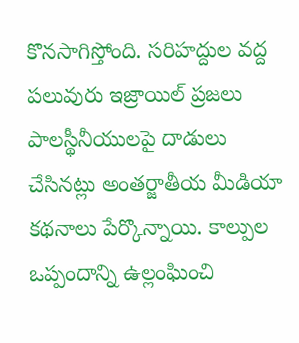కొనసాగిస్తోంది. సరిహద్దుల వద్ద పలువురు ఇజ్రాయిల్ ప్రజలు పాలస్థీనీయులపై దాడులు చేసినట్లు అంతర్జాతీయ మీడియా కథనాలు పేర్కొన్నాయి. కాల్పుల ఒప్పందాన్ని ఉల్లంఘించి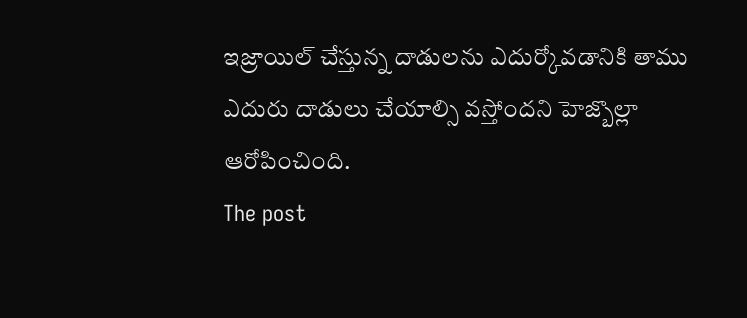ఇజ్రాయిల్ చేస్తున్న దాడులను ఎదుర్కోవడానికి తాము ఎదురు దాడులు చేయాల్సి వస్తోందని హెజ్బొల్లా ఆరోపించింది.
The post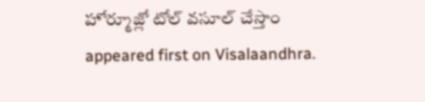హోర్మూజ్లో టోల్ వసూల్ చేస్తాం appeared first on Visalaandhra.